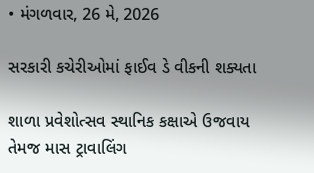• મંગળવાર, 26 મે, 2026

સરકારી કચેરીઓમાં ફાઈવ ડે વીકની શક્યતા

શાળા પ્રવેશોત્સવ સ્થાનિક કક્ષાએ ઉજવાય તેમજ માસ ટ્રાવાલિંગ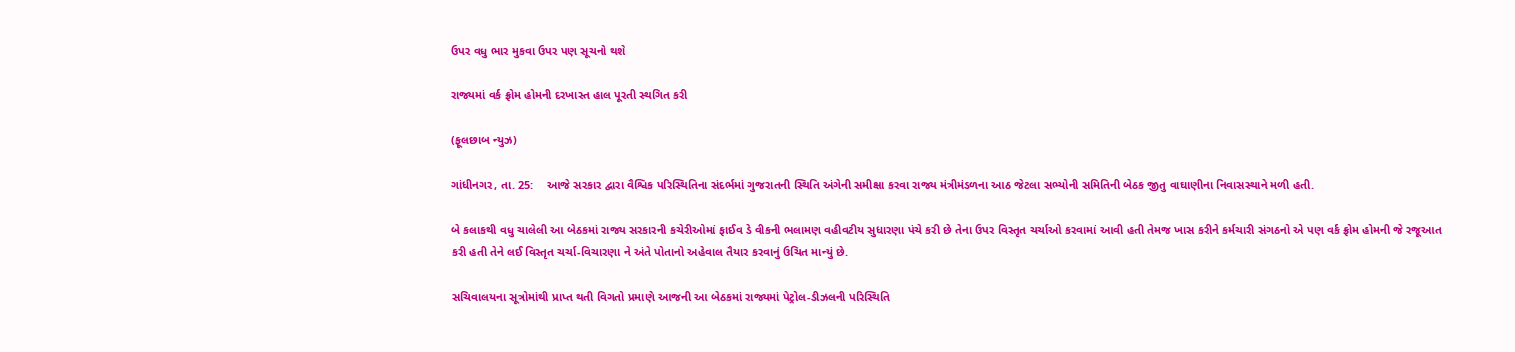ઉપર વધુ ભાર મુકવા ઉપર પણ સૂચનો થશે

રાજ્યમાં વર્ક ફ્રોમ હોમની દરખાસ્ત હાલ પૂરતી સ્થગિત કરી

(ફૂલછાબ ન્યુઝ)

ગાંધીનગર, તા. 25:    આજે સરકાર દ્વારા વૈશ્વિક પરિસ્થિતિના સંદર્ભમાં ગુજરાતની સ્થિતિ અંગેની સમીક્ષા કરવા રાજ્ય મંત્રીમંડળના આઠ જેટલા સભ્યોની સમિતિની બેઠક જીતુ વાઘાણીના નિવાસસ્થાને મળી હતી.

બે કલાકથી વધુ ચાલેલી આ બેઠકમાં રાજ્ય સરકારની કચેરીઓમાં ફાઈવ ડે વીકની ભલામણ વહીવટીય સુધારણા પંચે કરી છે તેના ઉપર વિસ્તૃત ચર્ચાઓ કરવામાં આવી હતી તેમજ ખાસ કરીને કર્મચારી સંગઠનો એ પણ વર્ક ફ્રોમ હોમની જે રજૂઆત કરી હતી તેને લઈ વિસ્તૃત ચર્ચા-વિચારણા ને અંતે પોતાનો અહેવાલ તૈયાર કરવાનું ઉચિત માન્યું છે.

સચિવાલયના સૂત્રોમાંથી પ્રાપ્ત થતી વિગતો પ્રમાણે આજની આ બેઠકમાં રાજ્યમાં પેટ્રોલ-ડીઝલની પરિસ્થિતિ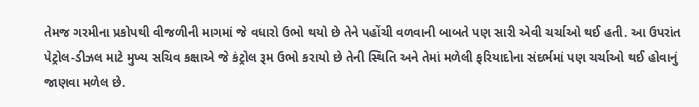તેમજ ગરમીના પ્રકોપથી વીજળીની માગમાં જે વધારો ઉભો થયો છે તેને પહોંચી વળવાની બાબતે પણ સારી એવી ચર્ચાઓ થઈ હતી. આ ઉપરાંત પેટ્રોલ-ડીઝલ માટે મુખ્ય સચિવ કક્ષાએ જે કંટ્રોલ રૂમ ઉભો કરાયો છે તેની સ્થિતિ અને તેમાં મળેલી ફરિયાદોના સંદર્ભમાં પણ ચર્ચાઓ થઈ હોવાનું જાણવા મળેલ છે.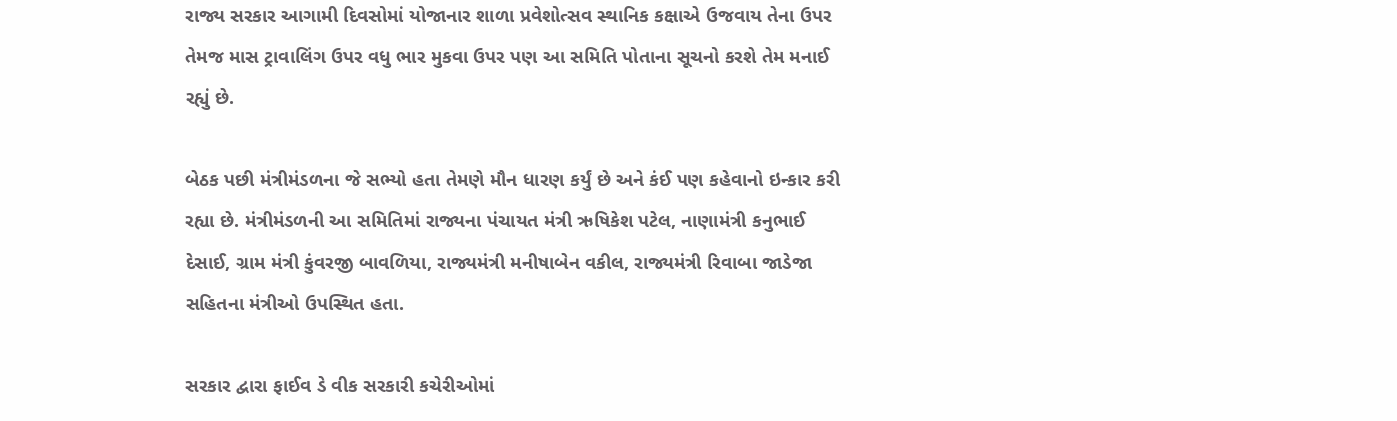રાજ્ય સરકાર આગામી દિવસોમાં યોજાનાર શાળા પ્રવેશોત્સવ સ્થાનિક કક્ષાએ ઉજવાય તેના ઉપર તેમજ માસ ટ્રાવાલિંગ ઉપર વધુ ભાર મુકવા ઉપર પણ આ સમિતિ પોતાના સૂચનો કરશે તેમ મનાઈ રહ્યું છે.

બેઠક પછી મંત્રીમંડળના જે સભ્યો હતા તેમણે મૌન ધારણ કર્યું છે અને કંઈ પણ કહેવાનો ઇન્કાર કરી રહ્યા છે. મંત્રીમંડળની આ સમિતિમાં રાજ્યના પંચાયત મંત્રી ઋષિકેશ પટેલ, નાણામંત્રી કનુભાઈ દેસાઈ, ગ્રામ મંત્રી કુંવરજી બાવળિયા, રાજ્યમંત્રી મનીષાબેન વકીલ, રાજ્યમંત્રી રિવાબા જાડેજા સહિતના મંત્રીઓ ઉપસ્થિત હતા.

સરકાર દ્વારા ફાઈવ ડે વીક સરકારી કચેરીઓમાં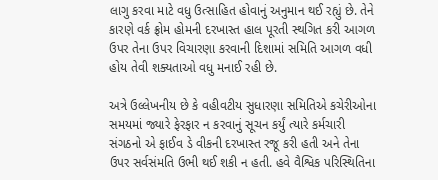લાગુ કરવા માટે વધુ ઉત્સાહિત હોવાનું અનુમાન થઈ રહ્યું છે. તેને કારણે વર્ક ફ્રોમ હોમની દરખાસ્ત હાલ પૂરતી સ્થગિત કરી આગળ ઉપર તેના ઉપર વિચારણા કરવાની દિશામાં સમિતિ આગળ વધી હોય તેવી શક્યતાઓ વધુ મનાઈ રહી છે.

અત્રે ઉલ્લેખનીય છે કે વહીવટીય સુધારણા સમિતિએ કચેરીઓના સમયમાં જ્યારે ફેરફાર ન કરવાનું સૂચન કર્યું ત્યારે કર્મચારી સંગઠનો એ ફાઈવ ડે વીકની દરખાસ્ત રજૂ કરી હતી અને તેના ઉપર સર્વસંમતિ ઉભી થઈ શકી ન હતી. હવે વૈશ્વિક પરિસ્થિતિના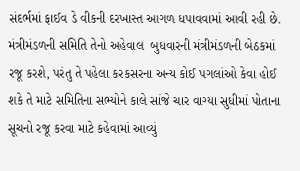સંદર્ભમાં ફાઈવ ડે વીકની દરખાસ્ત આગળ ધપાવવામાં આવી રહી છે. મંત્રીમંડળની સમિતિ તેનો અહેવાલ  બુધવારની મંત્રીમંડળની બેઠકમાં રજૂ કરશે, પરંતુ તે પહેલા કરકસરના અન્ય કોઈ પગલાંઓ કેવા હોઈ શકે તે માટે સમિતિના સભ્યોને કાલે સાંજે ચાર વાગ્યા સુધીમાં પોતાના સૂચનો રજૂ કરવા માટે કહેવામાં આવ્યું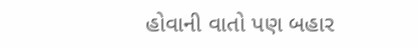હોવાની વાતો પણ બહાર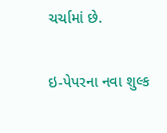ચર્ચામાં છે.

ઇ-પેપરના નવા શુલ્ક